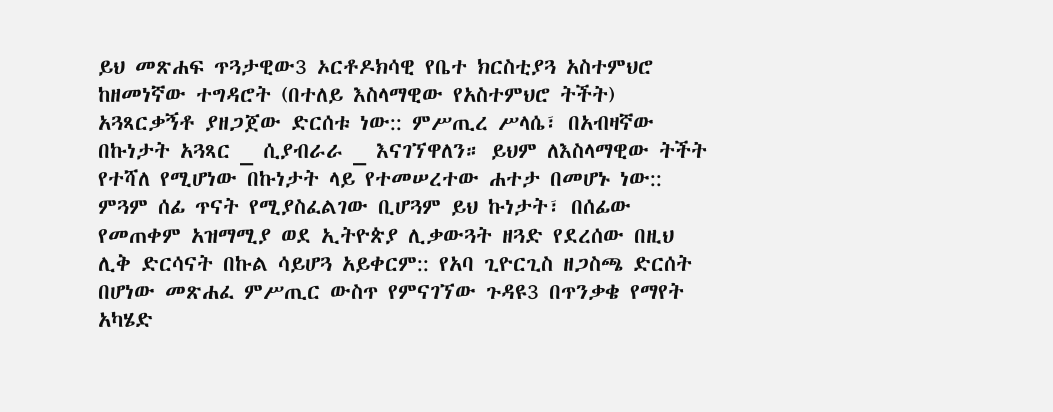ይህ መጽሐፍ ጥጓታዊው3 ኦርቶዶክሳዊ የቤተ ክርስቲያጓ አስተምህሮ ከዘመነኛው ተግዳሮት (በተለይ እስላማዊው የአስተምህሮ ትችት) አጓጻርቃኝቶ ያዘጋጀው ድርሰቱ ነው:: ምሥጢረ ሥላሴ፣ በአብዛኛው በኩነታት አጓጻር _ ሲያብራራ _ እናገኘዋለን። ይህም ለእስላማዊው ትችት የተሻለ የሚሆነው በኩነታት ላይ የተመሠረተው ሐተታ በመሆኑ ነው:: ምጓም ሰፊ ጥናት የሚያስፈልገው ቢሆጓም ይህ ኩነታት፣ በሰፊው የመጠቀም አዝማሚያ ወደ ኢትዮጵያ ሊቃውጓት ዘጓድ የደረሰው በዚህ ሊቅ ድርሳናት በኩል ሳይሆጓ አይቀርም:: የአባ ጊዮርጊስ ዘጋስጫ ድርሰት በሆነው መጽሐፈ ምሥጢር ውስጥ የምናገኘው ጉዳዩ3 በጥንቃቄ የማየት አካሄድ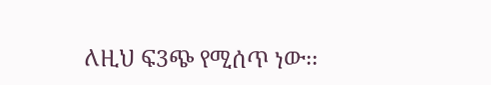ለዚህ ፍ3ጭ የሚሰጥ ነው፡፡